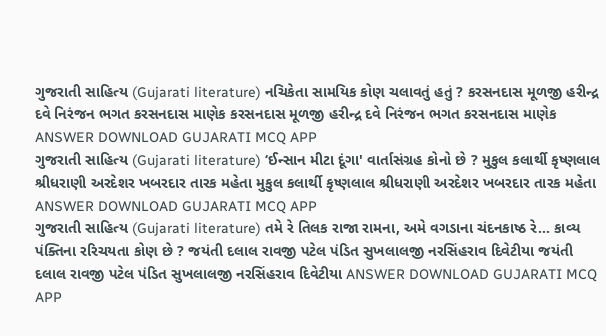ગુજરાતી સાહિત્ય (Gujarati literature) નચિકેતા સામયિક કોણ ચલાવતું હતું ? કરસનદાસ મૂળજી હરીન્દ્ર દવે નિરંજન ભગત કરસનદાસ માણેક કરસનદાસ મૂળજી હરીન્દ્ર દવે નિરંજન ભગત કરસનદાસ માણેક ANSWER DOWNLOAD GUJARATI MCQ APP
ગુજરાતી સાહિત્ય (Gujarati literature) ‘ઈન્સાન મીટા દૂંગા' વાર્તાસંગ્રહ કોનો છે ? મુકુલ કલાર્થી કૃષ્ણલાલ શ્રીધરાણી અરદેશર ખબરદાર તારક મહેતા મુકુલ કલાર્થી કૃષ્ણલાલ શ્રીધરાણી અરદેશર ખબરદાર તારક મહેતા ANSWER DOWNLOAD GUJARATI MCQ APP
ગુજરાતી સાહિત્ય (Gujarati literature) તમે રે તિલક રાજા રામના, અમે વગડાના ચંદનકાષ્ઠ રે... કાવ્ય પંક્તિના રરિચયતા કોણ છે ? જયંતી દલાલ રાવજી પટેલ પંડિત સુખલાલજી નરસિંહરાવ દિવેટીયા જયંતી દલાલ રાવજી પટેલ પંડિત સુખલાલજી નરસિંહરાવ દિવેટીયા ANSWER DOWNLOAD GUJARATI MCQ APP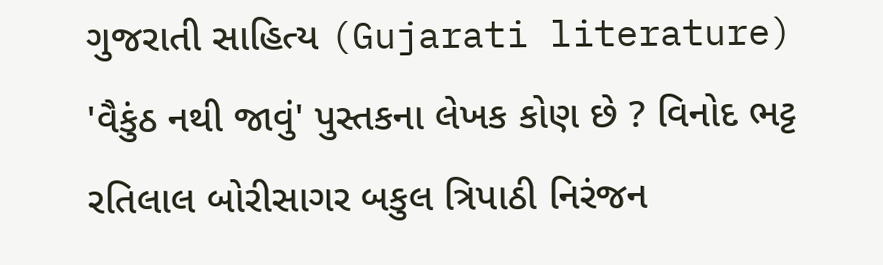ગુજરાતી સાહિત્ય (Gujarati literature) 'વૈકુંઠ નથી જાવું' પુસ્તકના લેખક કોણ છે ? વિનોદ ભટ્ટ રતિલાલ બોરીસાગર બકુલ ત્રિપાઠી નિરંજન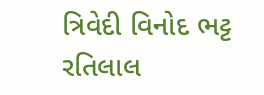ત્રિવેદી વિનોદ ભટ્ટ રતિલાલ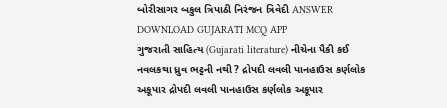બોરીસાગર બકુલ ત્રિપાઠી નિરંજન ત્રિવેદી ANSWER DOWNLOAD GUJARATI MCQ APP
ગુજરાતી સાહિત્ય (Gujarati literature) નીચેના પૈકી કઈ નવલકથા ધ્રુવ ભટ્ટની નથી ? દ્રોપદી લવલી પાનહાઉસ કર્ણલોક અકૂપાર દ્રોપદી લવલી પાનહાઉસ કર્ણલોક અકૂપાર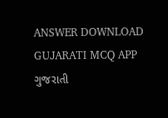ANSWER DOWNLOAD GUJARATI MCQ APP
ગુજરાતી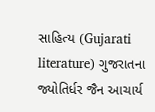સાહિત્ય (Gujarati literature) ગુજરાતના જ્યોતિર્ધર જૈન આચાર્ય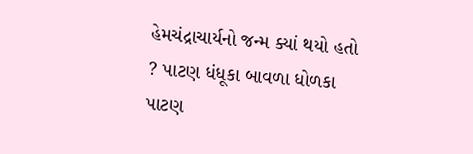હેમચંદ્રાચાર્યનો જન્મ ક્યાં થયો હતો ? પાટણ ધંધૂકા બાવળા ધોળકા પાટણ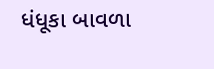ધંધૂકા બાવળા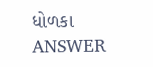ધોળકા ANSWER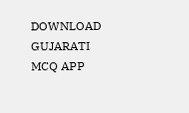DOWNLOAD GUJARATI MCQ APP